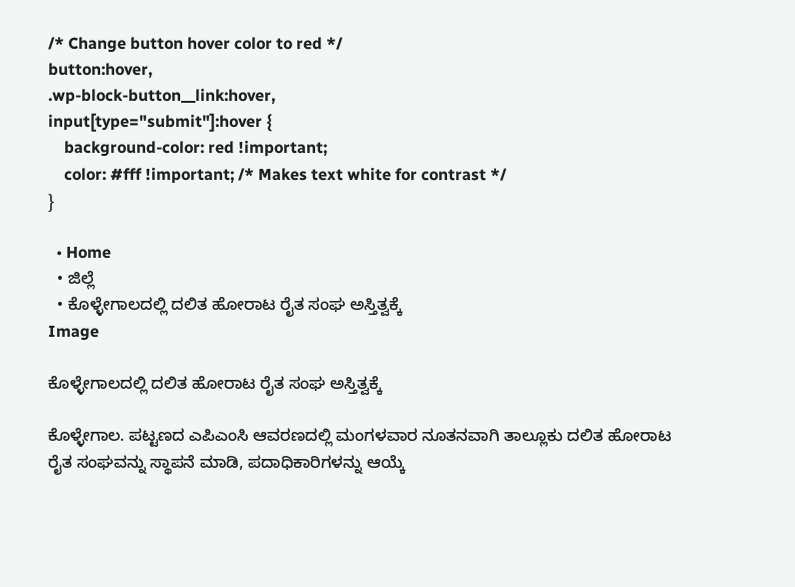/* Change button hover color to red */
button:hover,
.wp-block-button__link:hover,
input[type="submit"]:hover {
    background-color: red !important;
    color: #fff !important; /* Makes text white for contrast */
}

  • Home
  • ಜಿಲ್ಲೆ
  • ಕೊಳ್ಳೇಗಾಲದಲ್ಲಿ ದಲಿತ ಹೋರಾಟ ರೈತ ಸಂಘ ಅಸ್ತಿತ್ವಕ್ಕೆ
Image

ಕೊಳ್ಳೇಗಾಲದಲ್ಲಿ ದಲಿತ ಹೋರಾಟ ರೈತ ಸಂಘ ಅಸ್ತಿತ್ವಕ್ಕೆ

ಕೊಳ್ಳೇಗಾಲ. ಪಟ್ಟಣದ ಎಪಿಎಂಸಿ ಆವರಣದಲ್ಲಿ ಮಂಗಳವಾರ ನೂತನವಾಗಿ ತಾಲ್ಲೂಕು ದಲಿತ ಹೋರಾಟ ರೈತ ಸಂಘವನ್ನು ಸ್ಥಾಪನೆ ಮಾಡಿ, ಪದಾಧಿಕಾರಿಗಳನ್ನು ಆಯ್ಕೆ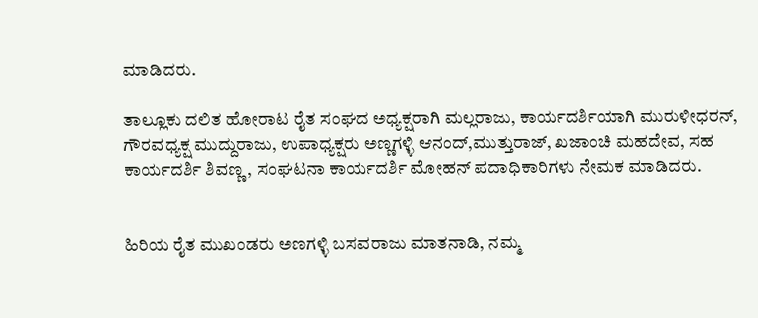ಮಾಡಿದರು.

ತಾಲ್ಲೂಕು ದಲಿತ ಹೋರಾಟ ರೈತ ಸಂಘದ ಅಧ್ಯಕ್ಷರಾಗಿ ಮಲ್ಲರಾಜು, ಕಾರ್ಯದರ್ಶಿಯಾಗಿ ಮುರುಳೀಧರನ್, ಗೌರವಧ್ಯಕ್ಷ ಮುದ್ದುರಾಜು, ಉಪಾಧ್ಯಕ್ಷರು ಅಣ್ಣಗಳ್ಳಿ ಆನಂದ್,ಮುತ್ತುರಾಜ್, ಖಜಾಂಚಿ ಮಹದೇವ, ಸಹ ಕಾರ್ಯದರ್ಶಿ ಶಿವಣ್ಣ, ಸಂಘಟನಾ ಕಾರ್ಯದರ್ಶಿ ಮೋಹನ್ ಪದಾಧಿಕಾರಿಗಳು ನೇಮಕ ಮಾಡಿದರು.


ಹಿರಿಯ ರೈತ ಮುಖಂಡರು ಅಣಗಳ್ಳಿ ಬಸವರಾಜು ಮಾತನಾಡಿ, ನಮ್ಮ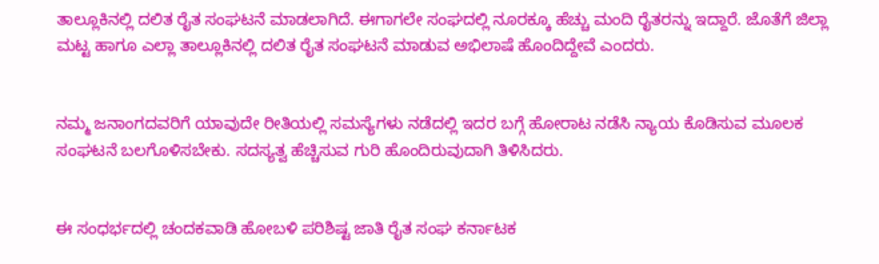ತಾಲ್ಲೂಕಿನಲ್ಲಿ ದಲಿತ ರೈತ ಸಂಘಟನೆ ಮಾಡಲಾಗಿದೆ. ಈಗಾಗಲೇ ಸಂಘದಲ್ಲಿ ನೂರಕ್ಕೂ ಹೆಚ್ಚು ಮಂದಿ ರೈತರನ್ನು ಇದ್ದಾರೆ. ಜೊತೆಗೆ ಜಿಲ್ಲಾ ಮಟ್ಟ ಹಾಗೂ ಎಲ್ಲಾ ತಾಲ್ಲೂಕಿನಲ್ಲಿ ದಲಿತ ರೈತ ಸಂಘಟನೆ ಮಾಡುವ ಅಭಿಲಾಷೆ ಹೊಂದಿದ್ದೇವೆ ಎಂದರು.


ನಮ್ಮ ಜನಾಂಗದವರಿಗೆ ಯಾವುದೇ ರೀತಿಯಲ್ಲಿ ಸಮಸ್ಯೆಗಳು ನಡೆದಲ್ಲಿ ಇದರ ಬಗ್ಗೆ ಹೋರಾಟ ನಡೆಸಿ ನ್ಯಾಯ ಕೊಡಿಸುವ ಮೂಲಕ ಸಂಘಟನೆ ಬಲಗೊಳಿಸಬೇಕು. ಸದಸ್ಯತ್ವ ಹೆಚ್ಚಿಸುವ ಗುರಿ ಹೊಂದಿರುವುದಾಗಿ ತಿಳಿಸಿದರು.


ಈ ಸಂಧರ್ಭದಲ್ಲಿ ಚಂದಕವಾಡಿ ಹೋಬಳಿ ಪರಿಶಿಷ್ಟ ಜಾತಿ ರೈತ ಸಂಘ ಕರ್ನಾಟಕ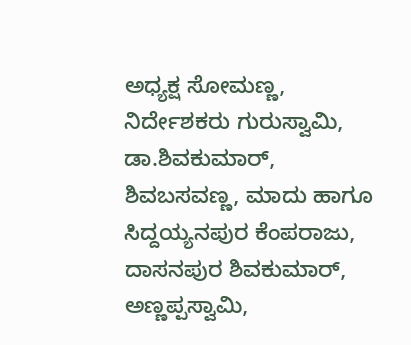ಅಧ್ಯಕ್ಷ ಸೋಮಣ್ಣ, ನಿರ್ದೇಶಕರು ಗುರುಸ್ವಾಮಿ, ಡಾ.ಶಿವಕುಮಾರ್, ಶಿವಬಸವಣ್ಣ, ಮಾದು ಹಾಗೂ ಸಿದ್ದಯ್ಯನಪುರ ಕೆಂಪರಾಜು, ದಾಸನಪುರ ಶಿವಕುಮಾರ್, ಅಣ್ಣಪ್ಪಸ್ವಾಮಿ,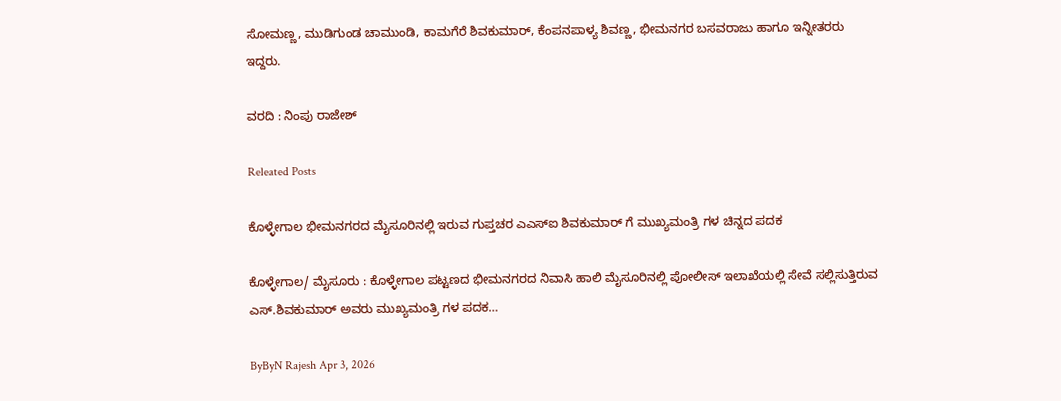ಸೋಮಣ್ಣ, ಮುಡಿಗುಂಡ ಚಾಮುಂಡಿ, ಕಾಮಗೆರೆ ಶಿವಕುಮಾರ್, ಕೆಂಪನಪಾಳ್ಯ ಶಿವಣ್ಣ, ಭೀಮನಗರ ಬಸವರಾಜು ಹಾಗೂ ಇನ್ನೀತರರು ಇದ್ದರು.

ವರದಿ : ನಿಂಪು ರಾಜೇಶ್

Releated Posts

ಕೊಳ್ಳೇಗಾಲ ಭೀಮನಗರದ ಮೈಸೂರಿನಲ್ಲಿ ಇರುವ ಗುಪ್ತಚರ ಎಎಸ್ಐ ಶಿವಕುಮಾರ್ ಗೆ ಮುಖ್ಯಮಂತ್ರಿ ಗಳ ಚಿನ್ನದ ಪದಕ

ಕೊಳ್ಳೇಗಾಲ/ ಮೈಸೂರು : ಕೊಳ್ಳೇಗಾಲ ಪಟ್ಟಣದ ಭೀಮನಗರದ ನಿವಾಸಿ ಹಾಲಿ ಮೈಸೂರಿನಲ್ಲಿ ಪೋಲೀಸ್ ಇಲಾಖೆಯಲ್ಲಿ ಸೇವೆ ಸಲ್ಲಿಸುತ್ತಿರುವ ಎಸ್.ಶಿವಕುಮಾರ್ ಅವರು ಮುಖ್ಯಮಂತ್ರಿ ಗಳ ಪದಕ…

ByByN Rajesh Apr 3, 2026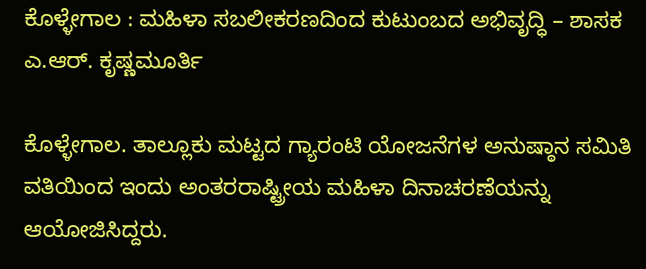ಕೊಳ್ಳೇಗಾಲ : ಮಹಿಳಾ ಸಬಲೀಕರಣದಿಂದ ಕುಟುಂಬದ ಅಭಿವೃದ್ಧಿ – ಶಾಸಕ ಎ.ಆರ್. ಕೃಷ್ಣಮೂರ್ತಿ

ಕೊಳ್ಳೇಗಾಲ. ತಾಲ್ಲೂಕು ಮಟ್ಟದ ಗ್ಯಾರಂಟಿ ಯೋಜನೆಗಳ ಅನುಷ್ಠಾನ ಸಮಿತಿ ವತಿಯಿಂದ ಇಂದು ಅಂತರರಾಷ್ಟ್ರೀಯ ಮಹಿಳಾ ದಿನಾಚರಣೆಯನ್ನು ಆಯೋಜಿಸಿದ್ದರು.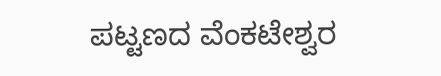ಪಟ್ಟಣದ ವೆಂಕಟೇಶ್ವರ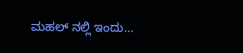ಮಹಲ್ ನಲ್ಲಿ ಇಂದು…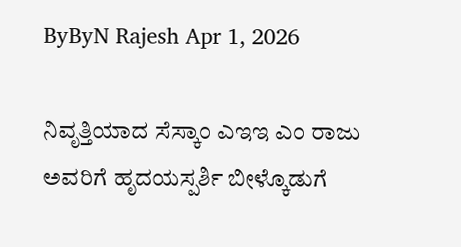ByByN Rajesh Apr 1, 2026

ನಿವೃತ್ತಿಯಾದ ಸೆಸ್ಕಾಂ ಎಇಇ ಎಂ ರಾಜು ಅವರಿಗೆ ಹೃದಯಸ್ಪರ್ಶಿ ಬೀಳ್ಕೊಡುಗೆ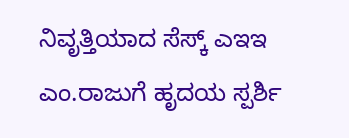ನಿವೃತ್ತಿಯಾದ ಸೆಸ್ಕ್ ಎಇಇ ಎಂ.ರಾಜುಗೆ ಹೃದಯ ಸ್ಪರ್ಶಿ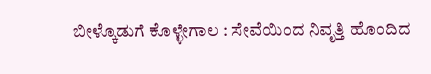ಬೀಳ್ಕೊಡುಗೆ ಕೊಳ್ಳೇಗಾಲ : ಸೇವೆಯಿಂದ ನಿವೃತ್ತಿ ಹೊಂದಿದ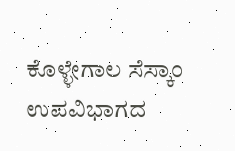ಕೊಳ್ಳೇಗಾಲ ಸೆಸ್ಕಾಂ ಉಪವಿಭಾಗದ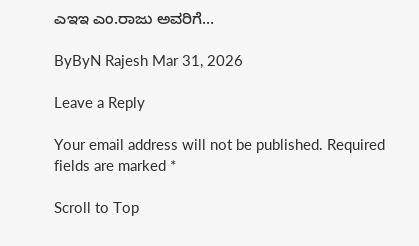ಎಇಇ ಎಂ.ರಾಜು ಅವರಿಗೆ…

ByByN Rajesh Mar 31, 2026

Leave a Reply

Your email address will not be published. Required fields are marked *

Scroll to Top